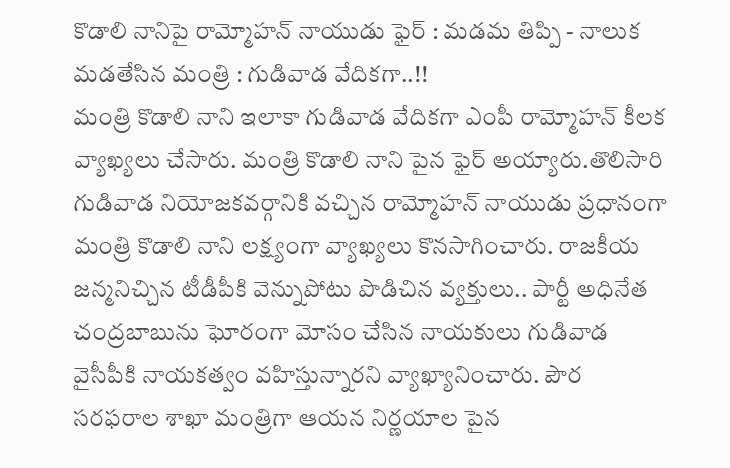కొడాలి నానిపై రామ్మోహన్ నాయుడు ఫైర్ : మడమ తిప్పి - నాలుక మడతేసిన మంత్రి : గుడివాడ వేదికగా..!!
మంత్రి కొడాలి నాని ఇలాకా గుడివాడ వేదికగా ఎంపీ రామ్మోహన్ కీలక వ్యాఖ్యలు చేసారు. మంత్రి కొడాలి నాని పైన ఫైర్ అయ్యారు.తొలిసారి గుడివాడ నియోజకవర్గానికి వచ్చిన రామ్మోహన్ నాయుడు ప్రధానంగా మంత్రి కొడాలి నాని లక్ష్యంగా వ్యాఖ్యలు కొనసాగించారు. రాజకీయ జన్మనిచ్చిన టీడీపీకి వెన్నుపోటు పొడిచిన వ్యక్తులు.. పార్టీ అధినేత చంద్రబాబును ఘోరంగా మోసం చేసిన నాయకులు గుడివాడ వైసీపీకి నాయకత్వం వహిస్తున్నారని వ్యాఖ్యానించారు. పౌర సరఫరాల శాఖా మంత్రిగా ఆయన నిర్ణయాల పైన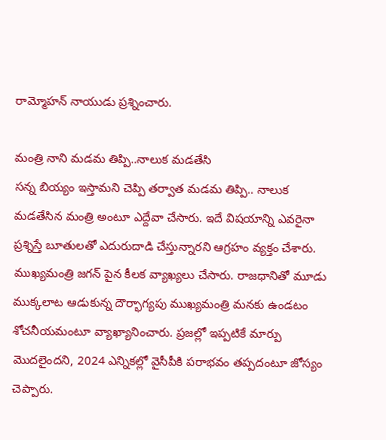రామ్మోహన్ నాయుడు ప్రశ్నించారు.

మంత్రి నాని మడమ తిప్పి..నాలుక మడతేసి
సన్న బియ్యం ఇస్తామని చెప్పి తర్వాత మడమ తిప్పి.. నాలుక మడతేసిన మంత్రి అంటూ ఎద్దేవా చేసారు. ఇదే విషయాన్ని ఎవరైనా ప్రశ్నిస్తే బూతులతో ఎదురుదాడి చేస్తున్నారని ఆగ్రహం వ్యక్తం చేశారు. ముఖ్యమంత్రి జగన్ పైన కీలక వ్యాఖ్యలు చేసారు. రాజధానితో మూడు ముక్కలాట ఆడుకున్న దౌర్భాగ్యపు ముఖ్యమంత్రి మనకు ఉండటం శోచనీయమంటూ వ్యాఖ్యానించారు. ప్రజల్లో ఇప్పటికే మార్పు మొదలైందని, 2024 ఎన్నికల్లో వైసీపీకి పరాభవం తప్పదంటూ జోస్యం చెప్పారు.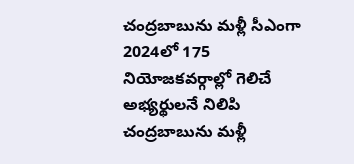చంద్రబాబును మళ్లీ సీఎంగా
2024లో 175 నియోజకవర్గాల్లో గెలిచే అభ్యర్థులనే నిలిపి చంద్రబాబును మళ్లీ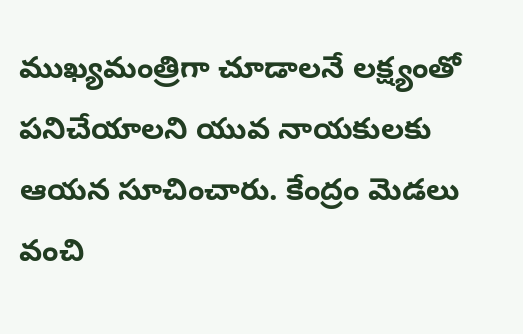ముఖ్యమంత్రిగా చూడాలనే లక్ష్యంతో పనిచేయాలని యువ నాయకులకు ఆయన సూచించారు. కేంద్రం మెడలు వంచి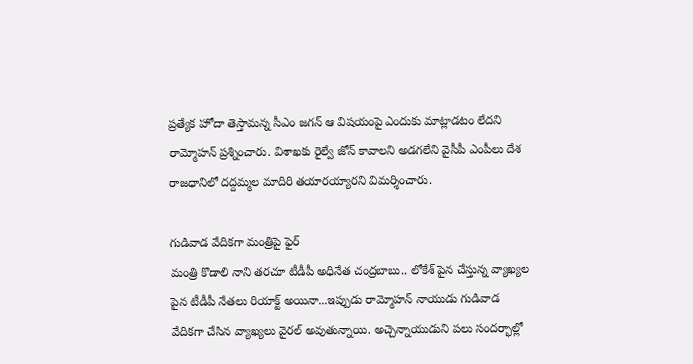ప్రత్యేక హోదా తెస్తామన్న సీఎం జగన్ ఆ విషయంపై ఎందుకు మాట్లాడటం లేదని రామ్మోహన్ ప్రశ్నించారు. విశాఖకు రైల్వే జోన్ కావాలని అడగలేని వైసీపీ ఎంపీలు దేశ రాజధానిలో దద్దమ్మల మాదిరి తయారయ్యారని విమర్శించారు.

గుడివాడ వేదికగా మంత్రిపై ఫైర్
మంత్రి కొడాలి నాని తరచూ టీడీపీ అధినేత చంద్రబాబు.. లోకేశ్ పైన చేస్తున్న వ్యాఖ్యల పైన టీడీపీ నేతలు రియాక్ట్ అయినా...ఇప్పుడు రామ్మోహన్ నాయుడు గుడివాడ వేదికగా చేసిన వ్యాఖ్యలు వైరల్ అవుతున్నాయి. అచ్చెన్నాయుడుని పలు సందర్భాల్లో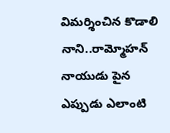విమర్శించిన కొడాలి నాని..రామ్మోహన్ నాయుడు పైన ఎప్పుడు ఎలాంటి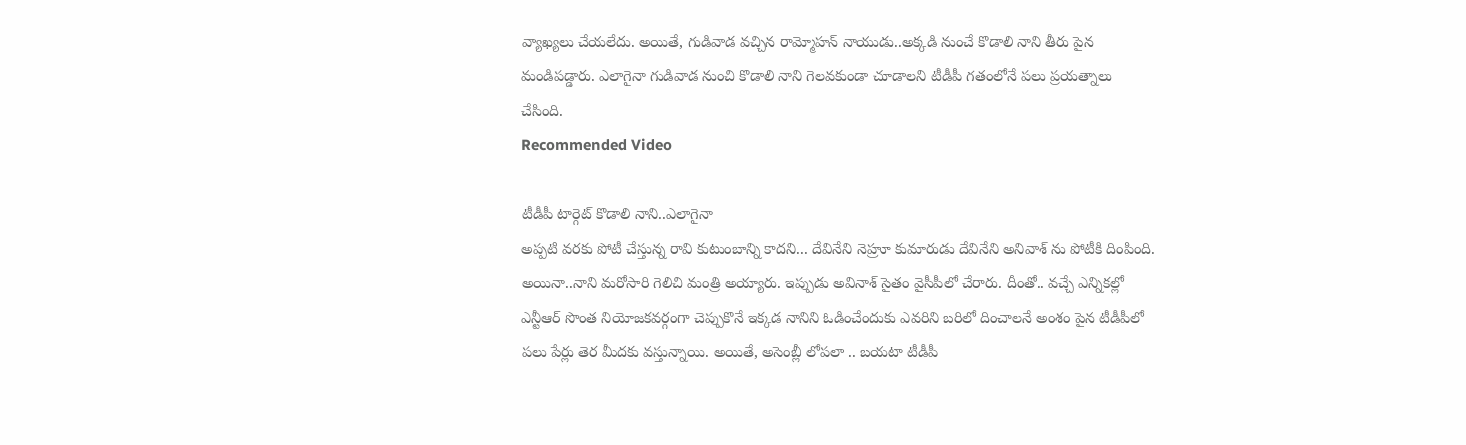వ్యాఖ్యలు చేయలేదు. అయితే, గుడివాడ వచ్చిన రామ్మోహన్ నాయుడు..అక్కడి నుంచే కొడాలి నాని తీరు పైన మండిపడ్డారు. ఎలాగైనా గుడివాడ నుంచి కొడాలి నాని గెలవకుండా చూడాలని టీడీపీ గతంలోనే పలు ప్రయత్నాలు చేసింది.
Recommended Video

టీడీపీ టార్గెట్ కొడాలి నాని..ఎలాగైనా
అప్పటి వరకు పోటీ చేస్తున్న రావి కుటుంబాన్ని కాదని... దేవినేని నెహ్రూ కుమారుడు దేవినేని అనివాశ్ ను పోటీకి దింపింది. అయినా..నాని మరోసారి గెలిచి మంత్రి అయ్యారు. ఇప్పుడు అవినాశ్ సైతం వైసీపీలో చేరారు. దీంతో.. వచ్చే ఎన్నికల్లో ఎన్టీఆర్ సొంత నియోజకవర్గంగా చెప్పుకొనే ఇక్కడ నానిని ఓడించేందుకు ఎవరిని బరిలో దించాలనే అంశం పైన టీడీపీలో పలు పేర్లు తెర మీదకు వస్తున్నాయి. అయితే, అసెంబ్లీ లోపలా .. బయటా టీడీపీ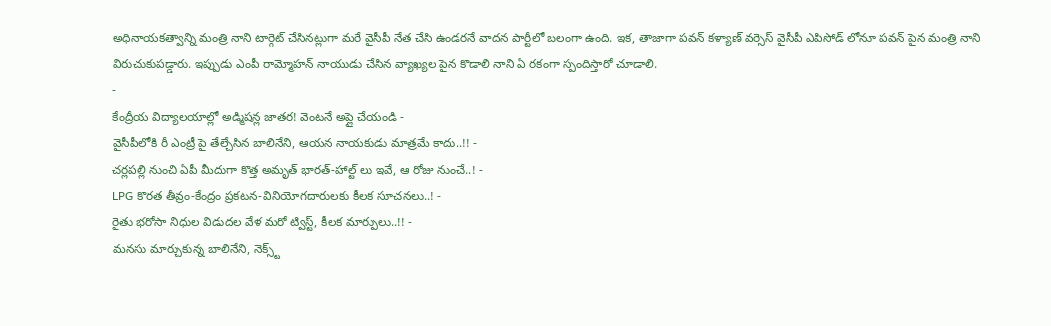అధినాయకత్వాన్ని మంత్రి నాని టార్గెట్ చేసినట్లుగా మరే వైసీపీ నేత చేసి ఉండరనే వాదన పార్టీలో బలంగా ఉంది. ఇక, తాజాగా పవన్ కళ్యాణ్ వర్సెస్ వైసీపీ ఎపిసోడ్ లోనూ పవన్ పైన మంత్రి నాని విరుచుకుపడ్డారు. ఇప్పుడు ఎంపీ రామ్మోహన్ నాయుడు చేసిన వ్యాఖ్యల పైన కొడాలి నాని ఏ రకంగా స్పందిస్తారో చూడాలి.
-
కేంద్రీయ విద్యాలయాల్లో అడ్మిషన్ల జాతర! వెంటనే అప్లై చేయండి -
వైసీపీలోకి రీ ఎంట్రీ పై తేల్చేసిన బాలినేని, ఆయన నాయకుడు మాత్రమే కాదు..!! -
చర్లపల్లి నుంచి ఏపీ మీదుగా కొత్త అమృత్ భారత్-హాల్ట్ లు ఇవే, ఆ రోజు నుంచే..! -
LPG కొరత తీవ్రం-కేంద్రం ప్రకటన-వినియోగదారులకు కీలక సూచనలు..! -
రైతు భరోసా నిధుల విడుదల వేళ మరో ట్విస్ట్, కీలక మార్పులు..!! -
మనసు మార్చుకున్న బాలినేని, నెక్స్ట్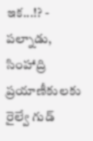ఇక...!? -
పల్నాడు, సింహాద్రి ప్రయాణీకులకు రైల్వే గుడ్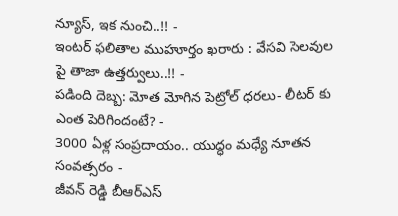న్యూస్, ఇక నుంచి..!! -
ఇంటర్ ఫలితాల ముహూర్తం ఖరారు : వేసవి సెలవుల పై తాజా ఉత్తర్వులు..!! -
పడింది దెబ్బ: మోత మోగిన పెట్రోల్ ధరలు- లీటర్ కు ఎంత పెరిగిందంటే? -
3000 ఏళ్ల సంప్రదాయం.. యుద్ధం మధ్యే నూతన సంవత్సరం -
జీవన్ రెడ్డి బీఆర్ఎస్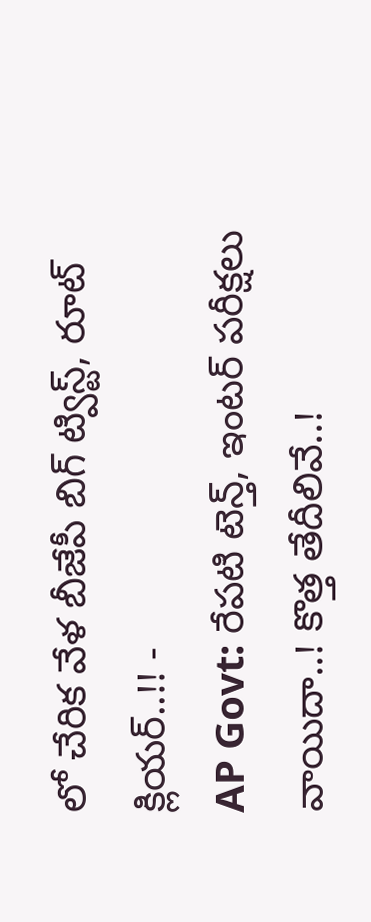లో చేరిక వేళ బీజేపీ బిగ్ ట్విస్ట్, రూట్ క్లియర్..!! -
AP Govt: రేపటి టెన్త్, ఇంటర్ పరీక్షలు వాయిదా..! కొత్త తేదీలివే..!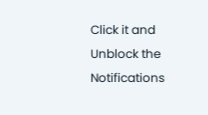Click it and Unblock the Notifications